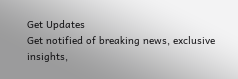Get Updates
Get notified of breaking news, exclusive insights,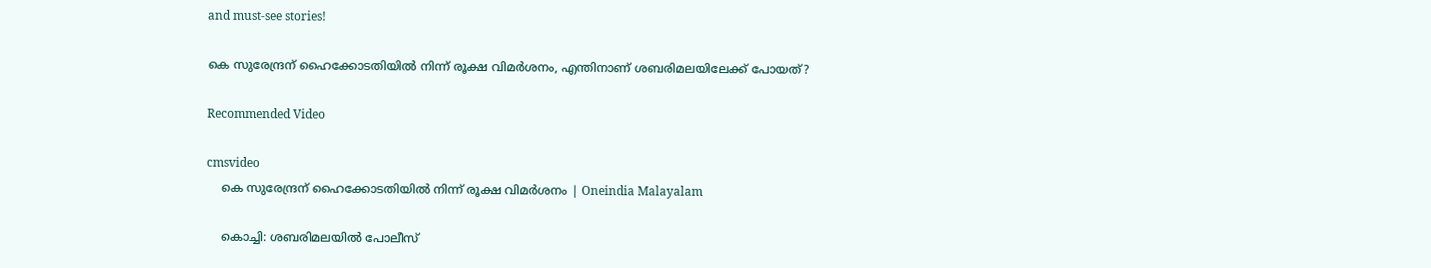and must-see stories!

കെ സുരേന്ദ്രന് ഹൈക്കോടതിയിൽ നിന്ന് രൂക്ഷ വിമർശനം, എന്തിനാണ് ശബരിമലയിലേക്ക് പോയത്?

Recommended Video

cmsvideo
    കെ സുരേന്ദ്രന് ഹൈക്കോടതിയിൽ നിന്ന് രൂക്ഷ വിമർശനം | Oneindia Malayalam

    കൊച്ചി: ശബരിമലയില്‍ പോലീസ്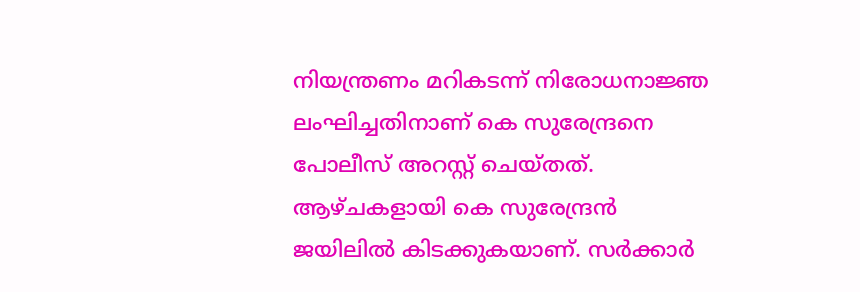നിയന്ത്രണം മറികടന്ന് നിരോധനാജ്ഞ ലംഘിച്ചതിനാണ് കെ സുരേന്ദ്രനെ പോലീസ് അറസ്റ്റ് ചെയ്തത്. ആഴ്ചകളായി കെ സുരേന്ദ്രന്‍ ജയിലില്‍ കിടക്കുകയാണ്. സര്‍ക്കാര്‍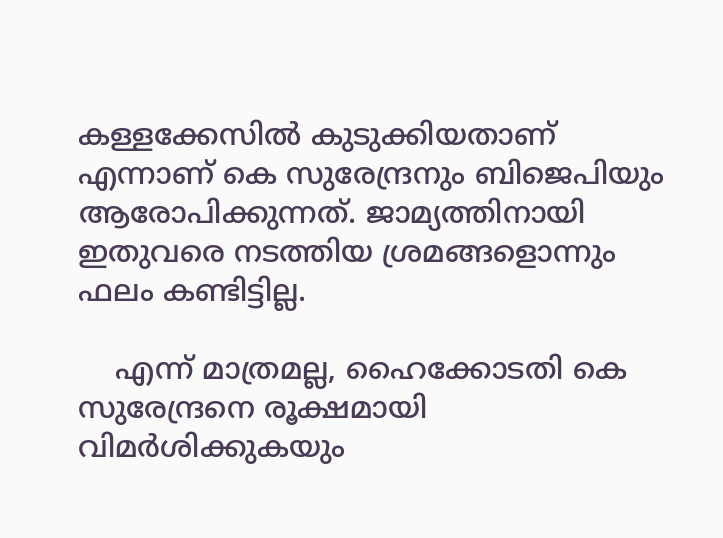കള്ളക്കേസില്‍ കുടുക്കിയതാണ് എന്നാണ് കെ സുരേന്ദ്രനും ബിജെപിയും ആരോപിക്കുന്നത്. ജാമ്യത്തിനായി ഇതുവരെ നടത്തിയ ശ്രമങ്ങളൊന്നും ഫലം കണ്ടിട്ടില്ല.

    എന്ന് മാത്രമല്ല, ഹൈക്കോടതി കെ സുരേന്ദ്രനെ രൂക്ഷമായി വിമര്‍ശിക്കുകയും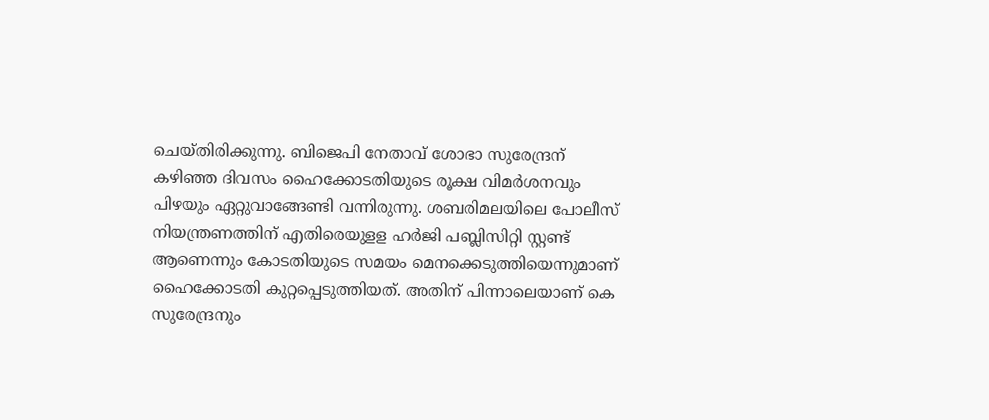ചെയ്തിരിക്കുന്നു. ബിജെപി നേതാവ് ശോഭാ സുരേന്ദ്രന് കഴിഞ്ഞ ദിവസം ഹൈക്കോടതിയുടെ രൂക്ഷ വിമര്‍ശനവും പിഴയും ഏറ്റുവാങ്ങേണ്ടി വന്നിരുന്നു. ശബരിമലയിലെ പോലീസ് നിയന്ത്രണത്തിന് എതിരെയുളള ഹർജി പബ്ലിസിറ്റി സ്റ്റണ്ട് ആണെന്നും കോടതിയുടെ സമയം മെനക്കെടുത്തിയെന്നുമാണ് ഹൈക്കോടതി കുറ്റപ്പെടുത്തിയത്. അതിന് പിന്നാലെയാണ് കെ സുരേന്ദ്രനും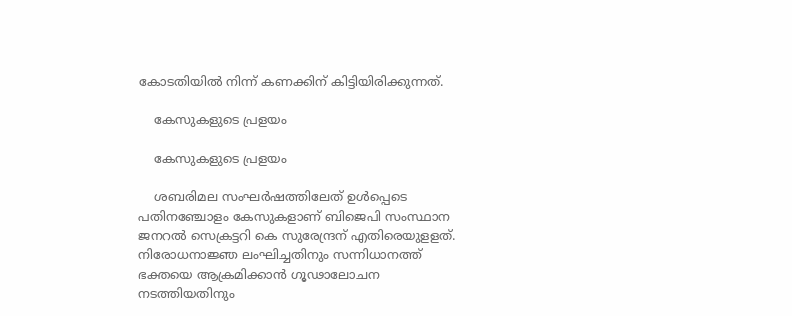കോടതിയില്‍ നിന്ന് കണക്കിന് കിട്ടിയിരിക്കുന്നത്.

    കേസുകളുടെ പ്രളയം

    കേസുകളുടെ പ്രളയം

    ശബരിമല സംഘര്‍ഷത്തിലേത് ഉള്‍പ്പെടെ പതിനഞ്ചോളം കേസുകളാണ് ബിജെപി സംസ്ഥാന ജനറല്‍ സെക്രട്ടറി കെ സുരേന്ദ്രന് എതിരെയുളളത്. നിരോധനാജ്ഞ ലംഘിച്ചതിനും സന്നിധാനത്ത് ഭക്തയെ ആക്രമിക്കാന്‍ ഗൂഢാലോചന നടത്തിയതിനും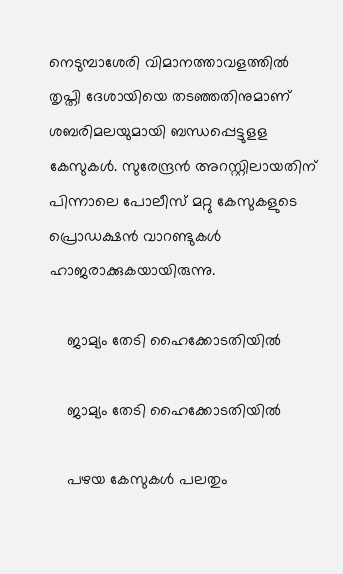നെടുമ്പാശേരി വിമാനത്താവളത്തില്‍ തൃപ്തി ദേശായിയെ തടഞ്ഞതിനുമാണ് ശബരിമലയുമായി ബന്ധപ്പെട്ടുളള കേസുകള്‍. സുരേന്ദ്രന്‍ അറസ്റ്റിലായതിന് പിന്നാലെ പോലീസ് മറ്റു കേസുകളുടെ പ്രൊഡക്ഷന്‍ വാറണ്ടുകള്‍ ഹാജരാക്കുകയായിരുന്നു.

    ജാമ്യം തേടി ഹൈക്കോടതിയിൽ

    ജാമ്യം തേടി ഹൈക്കോടതിയിൽ

    പഴയ കേസുകള്‍ പലതും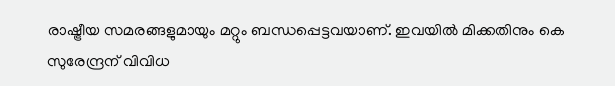രാഷ്ട്രീയ സമരങ്ങളുമായും മറ്റും ബന്ധപ്പെട്ടവയാണ്. ഇവയില്‍ മിക്കതിനും കെ സുരേന്ദ്രന് വിവിധ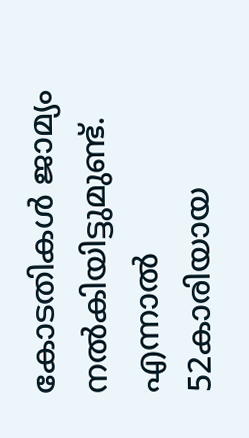കോടതികള്‍ ജാമ്യം നല്‍കിയിട്ടുമുണ്ട്. എന്നാല്‍ 52കാരിയായ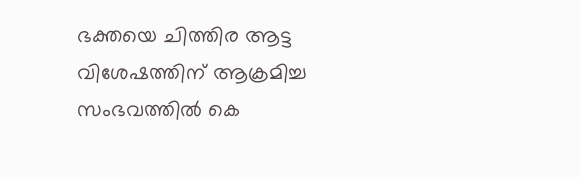ഭക്തയെ ചിത്തിര ആട്ട വിശേഷത്തിന് ആക്രമിച്ച സംഭവത്തില്‍ കെ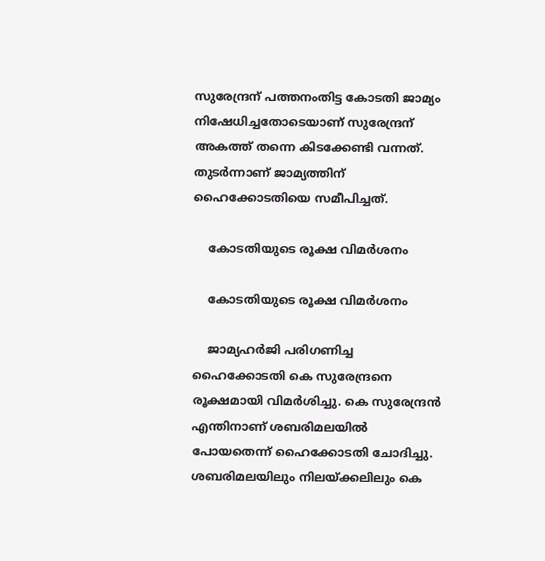സുരേന്ദ്രന് പത്തനംതിട്ട കോടതി ജാമ്യം നിഷേധിച്ചതോടെയാണ് സുരേന്ദ്രന് അകത്ത് തന്നെ കിടക്കേണ്ടി വന്നത്. തുടര്‍ന്നാണ് ജാമ്യത്തിന് ഹൈക്കോടതിയെ സമീപിച്ചത്.

    കോടതിയുടെ രൂക്ഷ വിമർശനം

    കോടതിയുടെ രൂക്ഷ വിമർശനം

    ജാമ്യഹര്‍ജി പരിഗണിച്ച ഹൈക്കോടതി കെ സുരേന്ദ്രനെ രൂക്ഷമായി വിമര്‍ശിച്ചു. കെ സുരേന്ദ്രന്‍ എന്തിനാണ് ശബരിമലയില്‍ പോയതെന്ന് ഹൈക്കോടതി ചോദിച്ചു. ശബരിമലയിലും നിലയ്ക്കലിലും കെ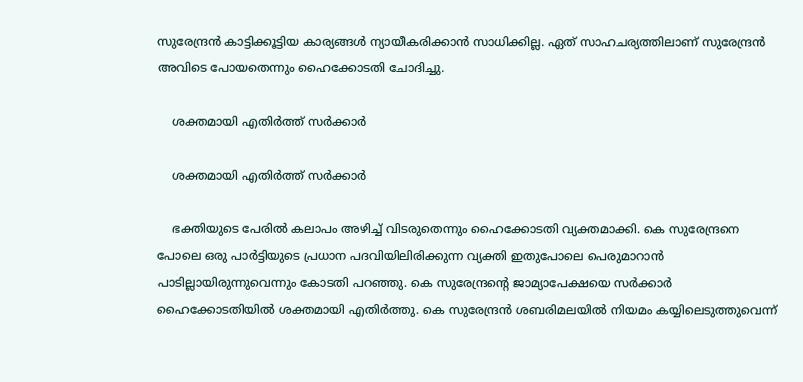സുരേന്ദ്രന്‍ കാട്ടിക്കൂട്ടിയ കാര്യങ്ങള്‍ ന്യായീകരിക്കാന്‍ സാധിക്കില്ല. ഏത് സാഹചര്യത്തിലാണ് സുരേന്ദ്രന്‍ അവിടെ പോയതെന്നും ഹൈക്കോടതി ചോദിച്ചു.

    ശക്തമായി എതിർത്ത് സർക്കാർ

    ശക്തമായി എതിർത്ത് സർക്കാർ

    ഭക്തിയുടെ പേരില്‍ കലാപം അഴിച്ച് വിടരുതെന്നും ഹൈക്കോടതി വ്യക്തമാക്കി. കെ സുരേന്ദ്രനെ പോലെ ഒരു പാര്‍ട്ടിയുടെ പ്രധാന പദവിയിലിരിക്കുന്ന വ്യക്തി ഇതുപോലെ പെരുമാറാന്‍ പാടില്ലായിരുന്നുവെന്നും കോടതി പറഞ്ഞു. കെ സുരേന്ദ്രന്റെ ജാമ്യാപേക്ഷയെ സര്‍ക്കാര്‍ ഹൈക്കോടതിയില്‍ ശക്തമായി എതിര്‍ത്തു. കെ സുരേന്ദ്രന്‍ ശബരിമലയില്‍ നിയമം കയ്യിലെടുത്തുവെന്ന്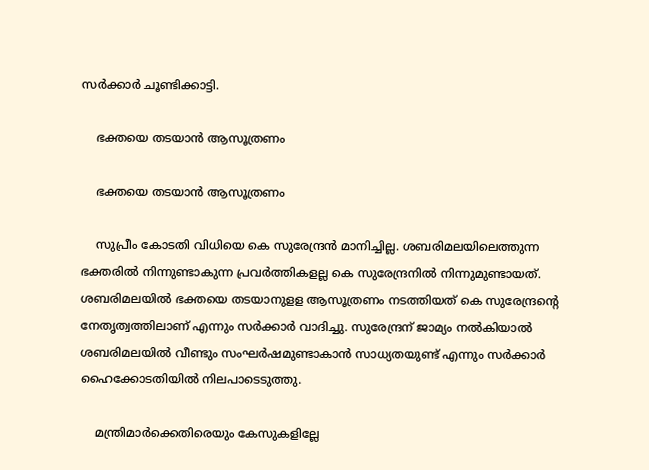സര്‍ക്കാര്‍ ചൂണ്ടിക്കാട്ടി.

    ഭക്തയെ തടയാൻ ആസൂത്രണം

    ഭക്തയെ തടയാൻ ആസൂത്രണം

    സുപ്രീം കോടതി വിധിയെ കെ സുരേന്ദ്രന്‍ മാനിച്ചില്ല. ശബരിമലയിലെത്തുന്ന ഭക്തരില്‍ നിന്നുണ്ടാകുന്ന പ്രവര്‍ത്തികളല്ല കെ സുരേന്ദ്രനില്‍ നിന്നുമുണ്ടായത്. ശബരിമലയില്‍ ഭക്തയെ തടയാനുളള ആസൂത്രണം നടത്തിയത് കെ സുരേന്ദ്രന്റെ നേതൃത്വത്തിലാണ് എന്നും സര്‍ക്കാര്‍ വാദിച്ചു. സുരേന്ദ്രന് ജാമ്യം നല്‍കിയാല്‍ ശബരിമലയില്‍ വീണ്ടും സംഘര്‍ഷമുണ്ടാകാന്‍ സാധ്യതയുണ്ട് എന്നും സര്‍ക്കാര്‍ ഹൈക്കോടതിയില്‍ നിലപാടെടുത്തു.

    മന്ത്രിമാര്‍ക്കെതിരെയും കേസുകളില്ലേ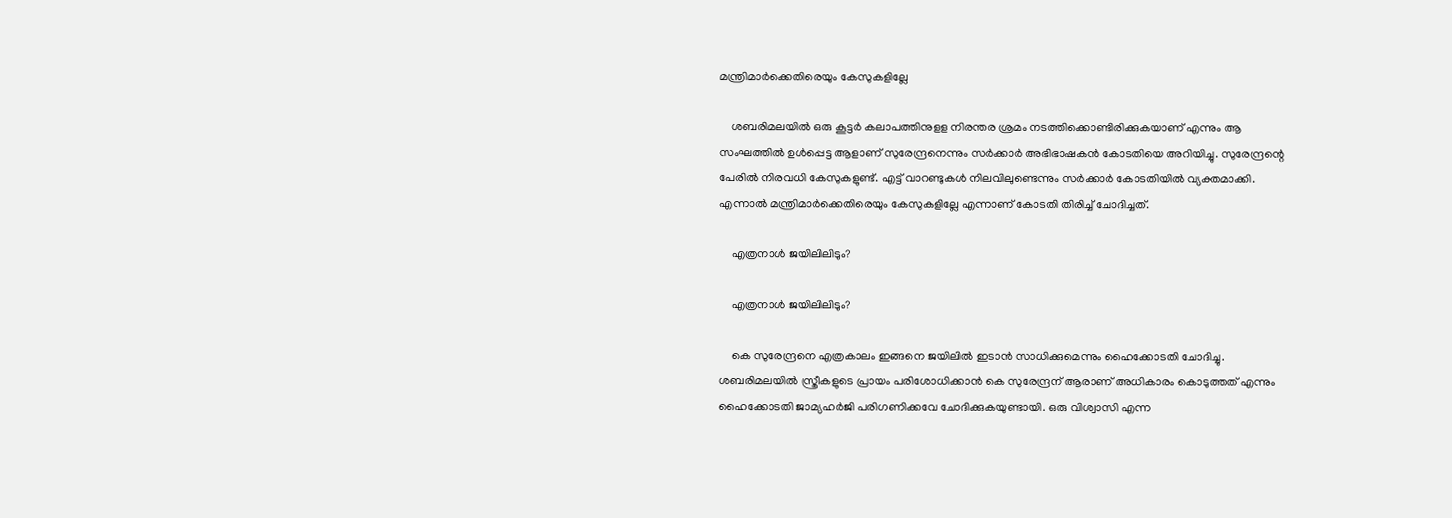മന്ത്രിമാര്‍ക്കെതിരെയും കേസുകളില്ലേ

    ശബരിമലയില്‍ ഒരു കൂട്ടര്‍ കലാപത്തിനുളള നിരന്തര ശ്രമം നടത്തിക്കൊണ്ടിരിക്കുകയാണ് എന്നും ആ സംഘത്തില്‍ ഉള്‍പ്പെട്ട ആളാണ് സുരേന്ദ്രനെന്നും സര്‍ക്കാര്‍ അഭിഭാഷകന്‍ കോടതിയെ അറിയിച്ചു. സുരേന്ദ്രന്റെ പേരില്‍ നിരവധി കേസുകളുണ്ട്. എട്ട് വാറണ്ടുകള്‍ നിലവിലുണ്ടെന്നും സര്‍ക്കാര്‍ കോടതിയില്‍ വ്യക്തമാക്കി. എന്നാല്‍ മന്ത്രിമാര്‍ക്കെതിരെയും കേസുകളില്ലേ എന്നാണ് കോടതി തിരിച്ച് ചോദിച്ചത്.

    എത്രനാൾ ജയിലിലിടും?

    എത്രനാൾ ജയിലിലിടും?

    കെ സുരേന്ദ്രനെ എത്രകാലം ഇങ്ങനെ ജയിലില്‍ ഇടാന്‍ സാധിക്കുമെന്നും ഹൈക്കോടതി ചോദിച്ചു. ശബരിമലയില്‍ സ്ത്രീകളുടെ പ്രായം പരിശോധിക്കാന്‍ കെ സുരേന്ദ്രന് ആരാണ് അധികാരം കൊടുത്തത് എന്നും ഹൈക്കോടതി ജാമ്യഹര്‍ജി പരിഗണിക്കവേ ചോദിക്കുകയുണ്ടായി. ഒരു വിശ്വാസി എന്ന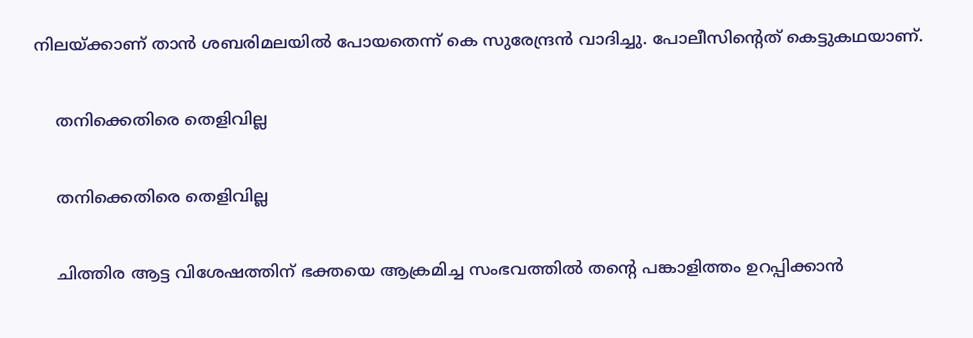നിലയ്ക്കാണ് താന്‍ ശബരിമലയില്‍ പോയതെന്ന് കെ സുരേന്ദ്രന്‍ വാദിച്ചു. പോലീസിന്റെത് കെട്ടുകഥയാണ്.

    തനിക്കെതിരെ തെളിവില്ല

    തനിക്കെതിരെ തെളിവില്ല

    ചിത്തിര ആട്ട വിശേഷത്തിന് ഭക്തയെ ആക്രമിച്ച സംഭവത്തില്‍ തന്റെ പങ്കാളിത്തം ഉറപ്പിക്കാന്‍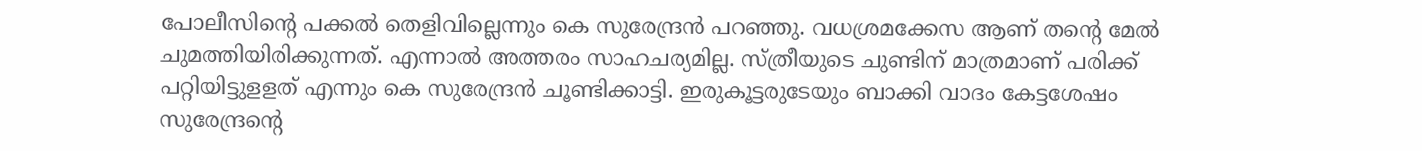പോലീസിന്റെ പക്കല്‍ തെളിവില്ലെന്നും കെ സുരേന്ദ്രന്‍ പറഞ്ഞു. വധശ്രമക്കേസ ആണ് തന്റെ മേല്‍ ചുമത്തിയിരിക്കുന്നത്. എന്നാല്‍ അത്തരം സാഹചര്യമില്ല. സ്ത്രീയുടെ ചുണ്ടിന് മാത്രമാണ് പരിക്ക് പറ്റിയിട്ടുളളത് എന്നും കെ സുരേന്ദ്രന്‍ ചൂണ്ടിക്കാട്ടി. ഇരുകൂട്ടരുടേയും ബാക്കി വാദം കേട്ടശേഷം സുരേന്ദ്രന്റെ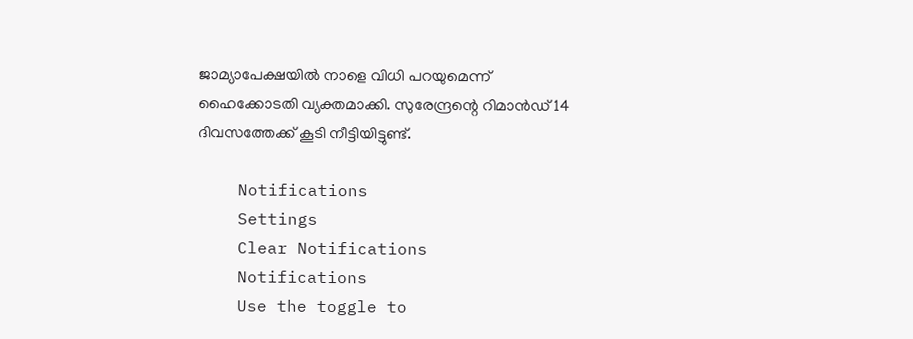ജാമ്യാപേക്ഷയില്‍ നാളെ വിധി പറയുമെന്ന് ഹൈക്കോടതി വ്യക്തമാക്കി. സുരേന്ദ്രന്റെ റിമാൻഡ് 14 ദിവസത്തേക്ക് കൂടി നീട്ടിയിട്ടുണ്ട്.

    Notifications
    Settings
    Clear Notifications
    Notifications
    Use the toggle to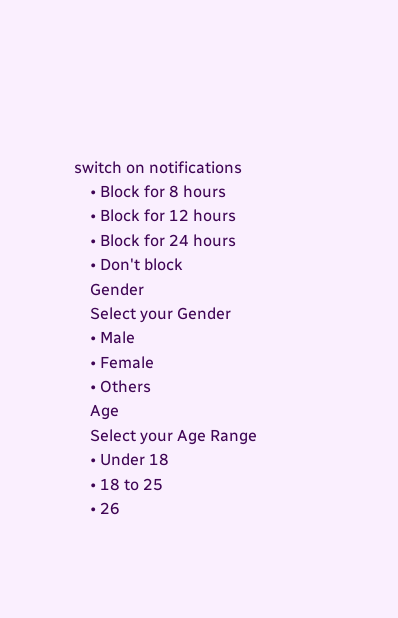switch on notifications
    • Block for 8 hours
    • Block for 12 hours
    • Block for 24 hours
    • Don't block
    Gender
    Select your Gender
    • Male
    • Female
    • Others
    Age
    Select your Age Range
    • Under 18
    • 18 to 25
    • 26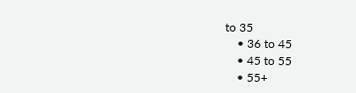to 35
    • 36 to 45
    • 45 to 55
    • 55+